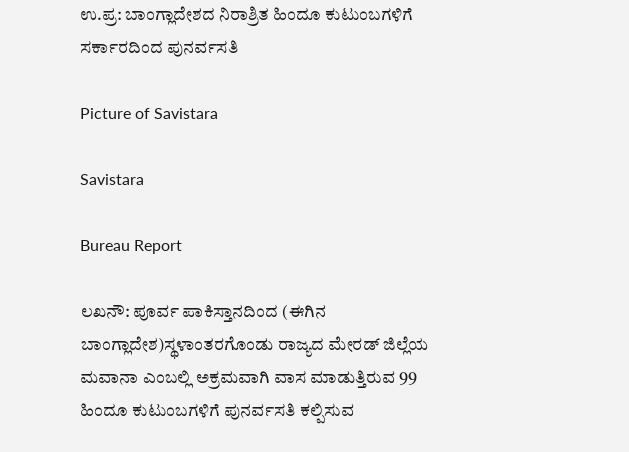ಉ.ಪ್ರ: ಬಾಂಗ್ಲಾದೇಶದ ನಿರಾಶ್ರಿತ ಹಿಂದೂ ಕುಟುಂಬಗಳಿಗೆ ಸರ್ಕಾರದಿಂದ ಪುನರ್ವಸತಿ

Picture of Savistara

Savistara

Bureau Report

ಲಖನೌ: ಪೂರ್ವ ಪಾಕಿಸ್ತಾನದಿಂದ (ಈಗಿನ ಬಾಂಗ್ಲಾದೇಶ)ಸ್ಥಳಾಂತರಗೊಂಡು ರಾಜ್ಯದ ಮೇರಡ್ ಜಿಲ್ಲೆಯ ಮವಾನಾ ಎಂಬಲ್ಲಿ ಅಕ್ರಮವಾಗಿ ವಾಸ ಮಾಡುತ್ತಿರುವ 99 ಹಿಂದೂ ಕುಟುಂಬಗಳಿಗೆ ಪುನರ್ವಸತಿ ಕಲ್ಪಿಸುವ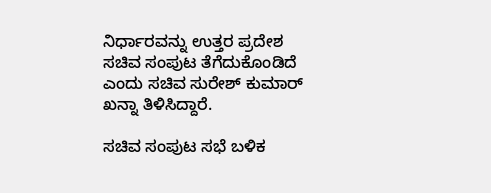ನಿರ್ಧಾರವನ್ನು ಉತ್ತರ ಪ್ರದೇಶ ಸಚಿವ ಸಂಪುಟ ತೆಗೆದುಕೊಂಡಿದೆ ಎಂದು ಸಚಿವ ಸುರೇಶ್ ಕುಮಾರ್‌ ಖನ್ನಾ ತಿಳಿಸಿದ್ದಾರೆ.

ಸಚಿವ ಸಂಪುಟ ಸಭೆ ಬಳಿಕ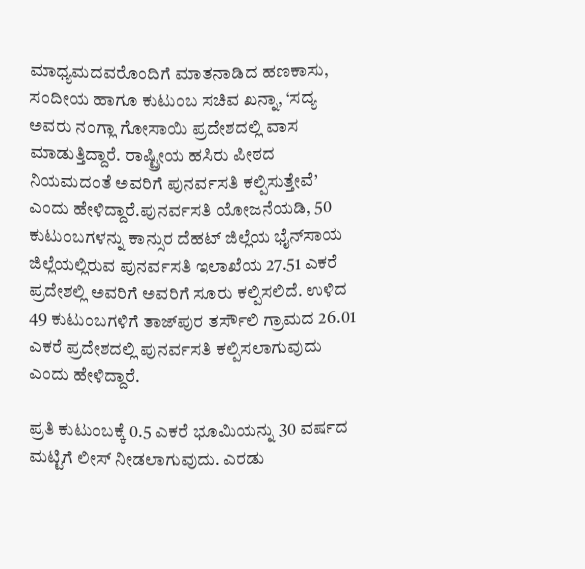ಮಾಧ್ಯಮದವರೊಂದಿಗೆ ಮಾತನಾಡಿದ ಹಣಕಾಸು, ಸಂದೀಯ ಹಾಗೂ ಕುಟುಂಬ ಸಚಿವ ಖನ್ನಾ, ‘ಸದ್ಯ ಅವರು ನಂಗ್ಲಾ ಗೋಸಾಯಿ ಪ್ರದೇಶದಲ್ಲಿ ವಾಸ ಮಾಡುತ್ತಿದ್ದಾರೆ. ರಾಷ್ಟ್ರೀಯ ಹಸಿರು ಪೀಠದ ನಿಯಮದಂತೆ ಅವರಿಗೆ ಪುನರ್ವಸತಿ ಕಲ್ಪಿಸುತ್ತೇವೆ’ ಎಂದು ಹೇಳಿದ್ದಾರೆ.ಪುನರ್ವಸತಿ ಯೋಜನೆಯಡಿ, 50 ಕುಟುಂಬಗಳನ್ನು ಕಾನ್ಸುರ ದೆಹಟ್‌ ಜಿಲ್ಲೆಯ ಭೈನ್‌ಸಾಯ ಜಿಲ್ಲೆಯಲ್ಲಿರುವ ಪುನರ್ವಸತಿ ಇಲಾಖೆಯ 27.51 ಎಕರೆ ಪ್ರದೇಶಲ್ಲಿ ಅವರಿಗೆ ಅವರಿಗೆ ಸೂರು ಕಲ್ಪಿಸಲಿದೆ. ಉಳಿದ 49 ಕುಟುಂಬಗಳಿಗೆ ತಾಜ್‌ಪುರ ತರ್ಸೌಲಿ ಗ್ರಾಮದ 26.01 ಎಕರೆ ಪ್ರದೇಶದಲ್ಲಿ ಪುನರ್ವಸತಿ ಕಲ್ಪಿಸಲಾಗುವುದು ಎಂದು ಹೇಳಿದ್ದಾರೆ.

ಪ್ರತಿ ಕುಟುಂಬಕ್ಕೆ 0.5 ಎಕರೆ ಭೂಮಿಯನ್ನು 30 ವರ್ಷದ ಮಟ್ಟಿಗೆ ಲೀಸ್ ನೀಡಲಾಗುವುದು. ಎರಡು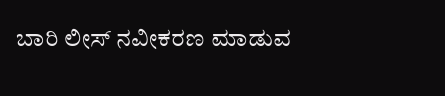ಬಾರಿ ಲೀಸ್ ನವೀಕರಣ ಮಾಡುವ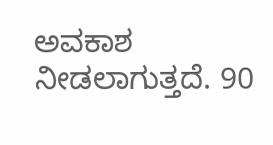ಅವಕಾಶ ನೀಡಲಾಗುತ್ತದೆ. 90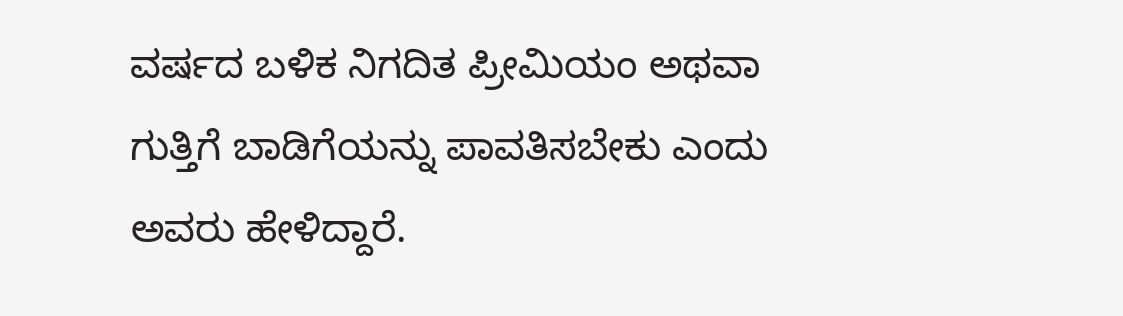ವರ್ಷದ ಬಳಿಕ ನಿಗದಿತ ಪ್ರೀಮಿಯಂ ಅಥವಾ ಗುತ್ತಿಗೆ ಬಾಡಿಗೆಯನ್ನು ಪಾವತಿಸಬೇಕು ಎಂದು ಅವರು ಹೇಳಿದ್ದಾರೆ.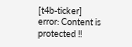[t4b-ticker]
error: Content is protected !!